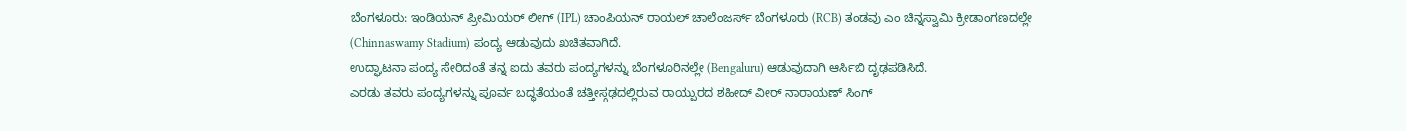ಬೆಂಗಳೂರು: ಇಂಡಿಯನ್ ಪ್ರೀಮಿಯರ್ ಲೀಗ್ (IPL) ಚಾಂಪಿಯನ್ ರಾಯಲ್ ಚಾಲೆಂಜರ್ಸ್ ಬೆಂಗಳೂರು (RCB) ತಂಡವು ಎಂ ಚಿನ್ನಸ್ವಾಮಿ ಕ್ರೀಡಾಂಗಣದಲ್ಲೇ (Chinnaswamy Stadium) ಪಂದ್ಯ ಆಡುವುದು ಖಚಿತವಾಗಿದೆ.
ಉದ್ಘಾಟನಾ ಪಂದ್ಯ ಸೇರಿದಂತೆ ತನ್ನ ಐದು ತವರು ಪಂದ್ಯಗಳನ್ನು ಬೆಂಗಳೂರಿನಲ್ಲೇ (Bengaluru) ಆಡುವುದಾಗಿ ಆರ್ಸಿಬಿ ದೃಢಪಡಿಸಿದೆ.
ಎರಡು ತವರು ಪಂದ್ಯಗಳನ್ನು ಪೂರ್ವ ಬದ್ಧತೆಯಂತೆ ಚತ್ತೀಸ್ಗಢದಲ್ಲಿರುವ ರಾಯ್ಪುರದ ಶಹೀದ್ ವೀರ್ ನಾರಾಯಣ್ ಸಿಂಗ್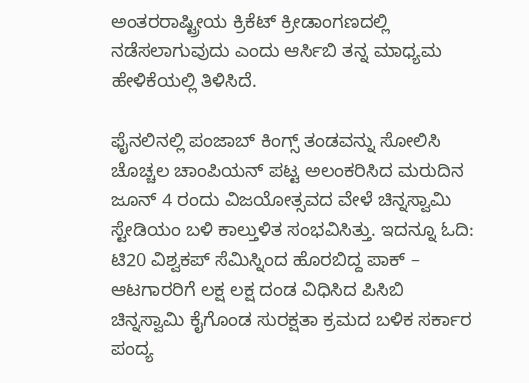ಅಂತರರಾಷ್ಟ್ರೀಯ ಕ್ರಿಕೆಟ್ ಕ್ರೀಡಾಂಗಣದಲ್ಲಿ ನಡೆಸಲಾಗುವುದು ಎಂದು ಆರ್ಸಿಬಿ ತನ್ನ ಮಾಧ್ಯಮ ಹೇಳಿಕೆಯಲ್ಲಿ ತಿಳಿಸಿದೆ.

ಫೈನಲಿನಲ್ಲಿ ಪಂಜಾಬ್ ಕಿಂಗ್ಸ್ ತಂಡವನ್ನು ಸೋಲಿಸಿ ಚೊಚ್ಚಲ ಚಾಂಪಿಯನ್ ಪಟ್ಟ ಅಲಂಕರಿಸಿದ ಮರುದಿನ ಜೂನ್ 4 ರಂದು ವಿಜಯೋತ್ಸವದ ವೇಳೆ ಚಿನ್ನಸ್ವಾಮಿ ಸ್ಟೇಡಿಯಂ ಬಳಿ ಕಾಲ್ತುಳಿತ ಸಂಭವಿಸಿತ್ತು. ಇದನ್ನೂ ಓದಿ: ಟಿ20 ವಿಶ್ವಕಪ್ ಸೆಮಿಸ್ನಿಂದ ಹೊರಬಿದ್ದ ಪಾಕ್ – ಆಟಗಾರರಿಗೆ ಲಕ್ಷ ಲಕ್ಷ ದಂಡ ವಿಧಿಸಿದ ಪಿಸಿಬಿ
ಚಿನ್ನಸ್ವಾಮಿ ಕೈಗೊಂಡ ಸುರಕ್ಷತಾ ಕ್ರಮದ ಬಳಿಕ ಸರ್ಕಾರ ಪಂದ್ಯ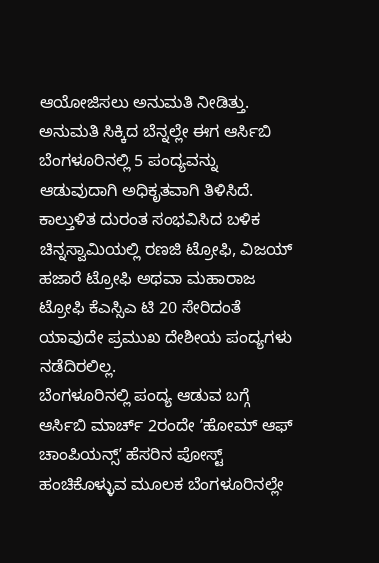ಆಯೋಜಿಸಲು ಅನುಮತಿ ನೀಡಿತ್ತು. ಅನುಮತಿ ಸಿಕ್ಕಿದ ಬೆನ್ನಲ್ಲೇ ಈಗ ಆರ್ಸಿಬಿ ಬೆಂಗಳೂರಿನಲ್ಲಿ 5 ಪಂದ್ಯವನ್ನು ಆಡುವುದಾಗಿ ಅಧಿಕೃತವಾಗಿ ತಿಳಿಸಿದೆ.
ಕಾಲ್ತುಳಿತ ದುರಂತ ಸಂಭವಿಸಿದ ಬಳಿಕ ಚಿನ್ನಸ್ವಾಮಿಯಲ್ಲಿ ರಣಜಿ ಟ್ರೋಫಿ, ವಿಜಯ್ ಹಜಾರೆ ಟ್ರೋಫಿ ಅಥವಾ ಮಹಾರಾಜ ಟ್ರೋಫಿ ಕೆಎಸ್ಸಿಎ ಟಿ 20 ಸೇರಿದಂತೆ ಯಾವುದೇ ಪ್ರಮುಖ ದೇಶೀಯ ಪಂದ್ಯಗಳು ನಡೆದಿರಲಿಲ್ಲ.
ಬೆಂಗಳೂರಿನಲ್ಲಿ ಪಂದ್ಯ ಆಡುವ ಬಗ್ಗೆ ಆರ್ಸಿಬಿ ಮಾರ್ಚ್ 2ರಂದೇ ʼಹೋಮ್ ಆಫ್ ಚಾಂಪಿಯನ್ಸ್ʼ ಹೆಸರಿನ ಪೋಸ್ಟ್ ಹಂಚಿಕೊಳ್ಳುವ ಮೂಲಕ ಬೆಂಗಳೂರಿನಲ್ಲೇ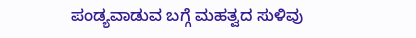ಪಂಡ್ಯವಾಡುವ ಬಗ್ಗೆ ಮಹತ್ವದ ಸುಳಿವು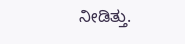ನೀಡಿತ್ತು.